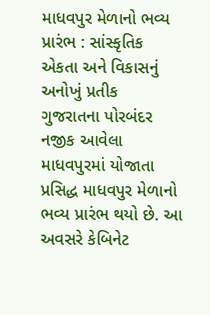માધવપુર મેળાનો ભવ્ય પ્રારંભ : સાંસ્કૃતિક એકતા અને વિકાસનું અનોખું પ્રતીક
ગુજરાતના પોરબંદર નજીક આવેલા માધવપુરમાં યોજાતા પ્રસિદ્ધ માધવપુર મેળાનો ભવ્ય પ્રારંભ થયો છે. આ અવસરે કેબિનેટ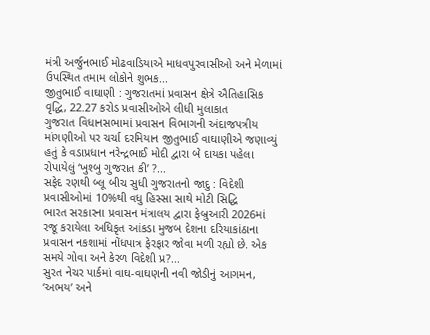મંત્રી અર્જુનભાઈ મોઢવાડિયાએ માધવપુરવાસીઓ અને મેળામાં ઉપસ્થિત તમામ લોકોને શુભક...
જીતુભાઈ વાઘાણી : ગુજરાતમાં પ્રવાસન ક્ષેત્રે ઐતિહાસિક વૃદ્ધિ, 22.27 કરોડ પ્રવાસીઓએ લીધી મુલાકાત
ગુજરાત વિધાનસભામાં પ્રવાસન વિભાગની અંદાજપત્રીય માંગણીઓ પર ચર્ચા દરમિયાન જીતુભાઈ વાઘાણીએ જણાવ્યું હતું કે વડાપ્રધાન નરેન્દ્રભાઈ મોદી દ્વારા બે દાયકા પહેલા રોપાયેલું ‘ખુશ્બુ ગુજરાત કી’ ?...
સફેદ રણથી બ્લૂ બીચ સુધી ગુજરાતનો જાદુ : વિદેશી પ્રવાસીઓમાં 10%થી વધુ હિસ્સા સાથે મોટી સિદ્ધિ
ભારત સરકારના પ્રવાસન મંત્રાલય દ્વારા ફેબ્રુઆરી 2026માં રજૂ કરાયેલા અધિકૃત આંકડા મુજબ દેશના દરિયાકાંઠાના પ્રવાસન નકશામાં નોંધપાત્ર ફેરફાર જોવા મળી રહ્યો છે. એક સમયે ગોવા અને કેરળ વિદેશી પ્ર?...
સુરત નેચર પાર્કમાં વાઘ-વાઘણની નવી જોડીનું આગમન, ‘અભય’ અને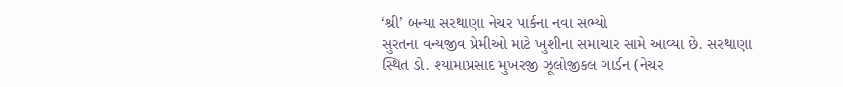‘શ્રી’ બન્યા સરથાણા નેચર પાર્કના નવા સભ્યો
સુરતના વન્યજીવ પ્રેમીઓ માટે ખુશીના સમાચાર સામે આવ્યા છે. સરથાણા સ્થિત ડો. શ્યામાપ્રસાદ મુખરજી ઝૂલોજીકલ ગાર્ડન (નેચર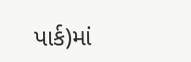પાર્ક)માં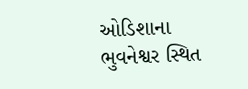ઓડિશાના ભુવનેશ્વર સ્થિત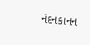નંદનકાનન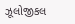ઝૂલોજીકલ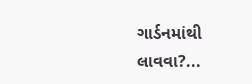ગાર્ડનમાંથી લાવવા?...